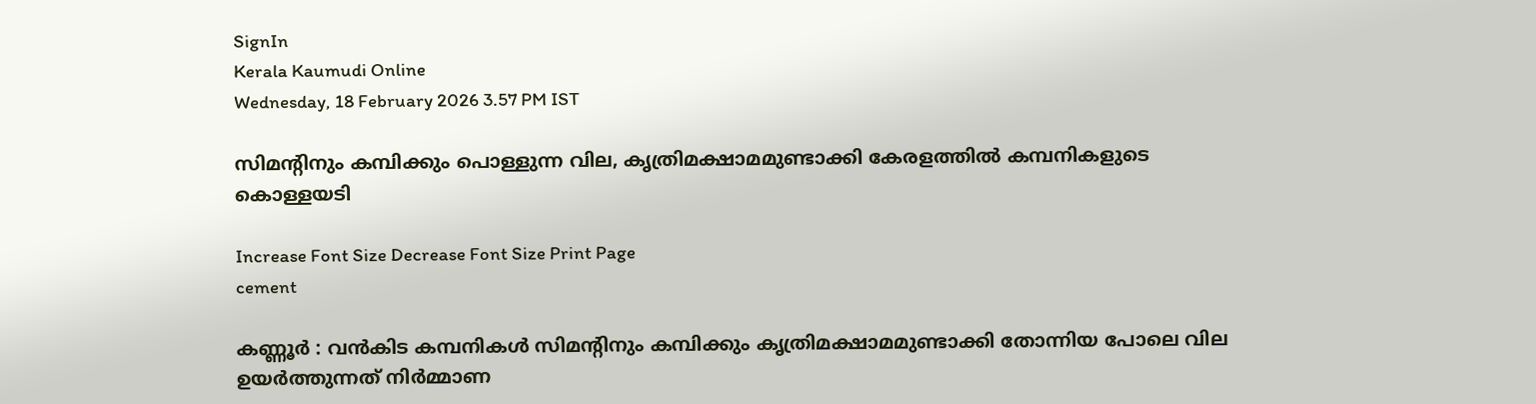SignIn
Kerala Kaumudi Online
Wednesday, 18 February 2026 3.57 PM IST

സിമന്റിനും കമ്പിക്കും പൊള്ളുന്ന വില, കൃത്രിമക്ഷാമമുണ്ടാക്കി കേരളത്തിൽ കമ്പനികളുടെ കൊള്ളയടി

Increase Font Size Decrease Font Size Print Page
cement

കണ്ണൂർ : വൻകിട കമ്പനികൾ സിമന്റിനും കമ്പിക്കും കൃത്രിമക്ഷാമമുണ്ടാക്കി തോന്നിയ പോലെ വില ഉയർത്തുന്നത് നിർമ്മാണ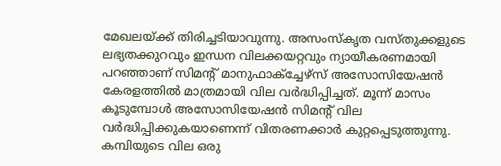മേഖലയ്ക്ക് തിരിച്ചടിയാവുന്നു. അസംസ്‌കൃത വസ്തുക്കളുടെ ലഭ്യതക്കുറവും ഇന്ധന വിലക്കയറ്റവും ന്യായീകരണമായി പറഞ്ഞാണ് സിമന്റ് മാനുഫാക്‌ച്ചേഴ്‌സ് അസോസിയേഷൻ കേരളത്തിൽ മാത്രമായി വില വർദ്ധിപ്പിച്ചത്. മൂന്ന് മാസം കൂടുമ്പോൾ അസോസിയേഷൻ സിമന്റ് വില വർദ്ധിപ്പിക്കുകയാണെന്ന് വിതരണക്കാർ കുറ്റപ്പെടുത്തുന്നു. കമ്പിയുടെ വില ഒരു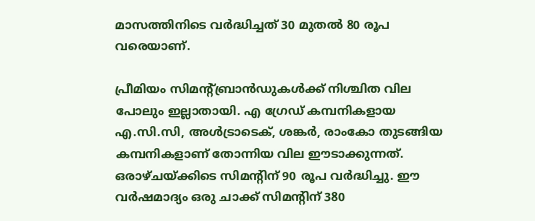മാസത്തിനിടെ വർദ്ധിച്ചത് 30 മുതൽ 80 രൂപ വരെയാണ്.

പ്രീമിയം സിമന്റ്ബ്രാൻഡുകൾക്ക് നിശ്ചിത വില പോലും ഇല്ലാതായി. എ ഗ്രേഡ് കമ്പനികളായ എ.സി.സി, അൾട്രാടെക്, ശങ്കർ, രാംകോ തുടങ്ങിയ കമ്പനികളാണ് തോന്നിയ വില ഈടാക്കുന്നത്. ഒരാഴ്ചയ്ക്കിടെ സിമന്റിന് 90 രൂപ വർദ്ധിച്ചു. ഈ വർഷമാദ്യം ഒരു ചാക്ക് സിമന്റിന് 380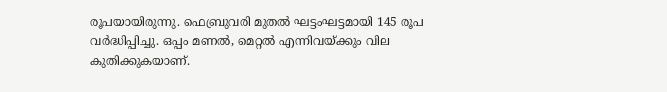രൂപയായിരുന്നു. ഫെബ്രുവരി മുതൽ ഘട്ടംഘട്ടമായി 145 രൂപ വർദ്ധിപ്പിച്ചു. ഒപ്പം മണൽ, മെറ്റൽ എന്നിവയ്ക്കും വില കുതിക്കുകയാണ്.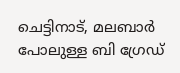ചെട്ടിനാട്, മലബാർ പോലുള്ള ബി ഗ്രേഡ്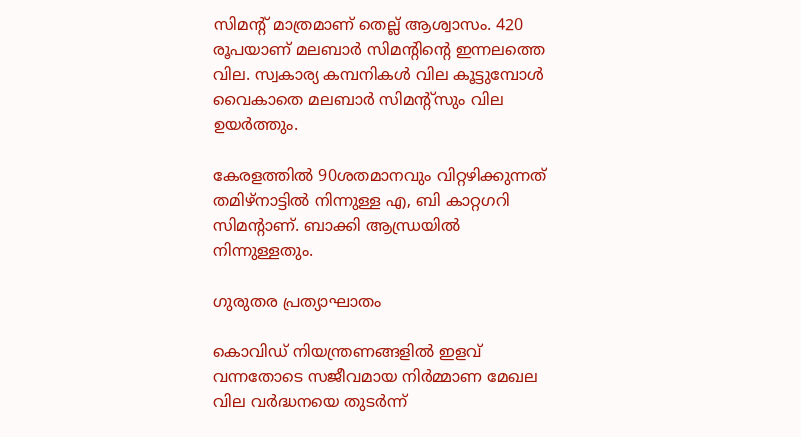സിമന്റ് മാത്രമാണ് തെല്ല് ആശ്വാസം. 420 രൂപയാണ് മലബാർ സിമന്റിന്റെ ഇന്നലത്തെ വില. സ്വകാര്യ കമ്പനികൾ വില കൂട്ടുമ്പോൾ വൈകാതെ മലബാർ സിമന്റ്‌സും വില ഉയർത്തും.

കേരളത്തിൽ 90ശതമാനവും വിറ്റഴിക്കുന്നത് തമിഴ്‌നാട്ടിൽ നിന്നുള്ള എ, ബി കാറ്റഗറി സിമന്റാണ്. ബാക്കി ആന്ധ്രയിൽ നിന്നുള്ളതും.

ഗുരുതര പ്രത്യാഘാതം

കൊവിഡ് നിയന്ത്രണങ്ങളിൽ ഇളവ് വന്നതോടെ സജീവമായ നിർമ്മാണ മേഖല വില വർദ്ധനയെ തുടർന്ന്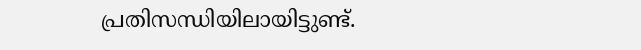പ്രതിസന്ധിയിലായിട്ടുണ്ട്.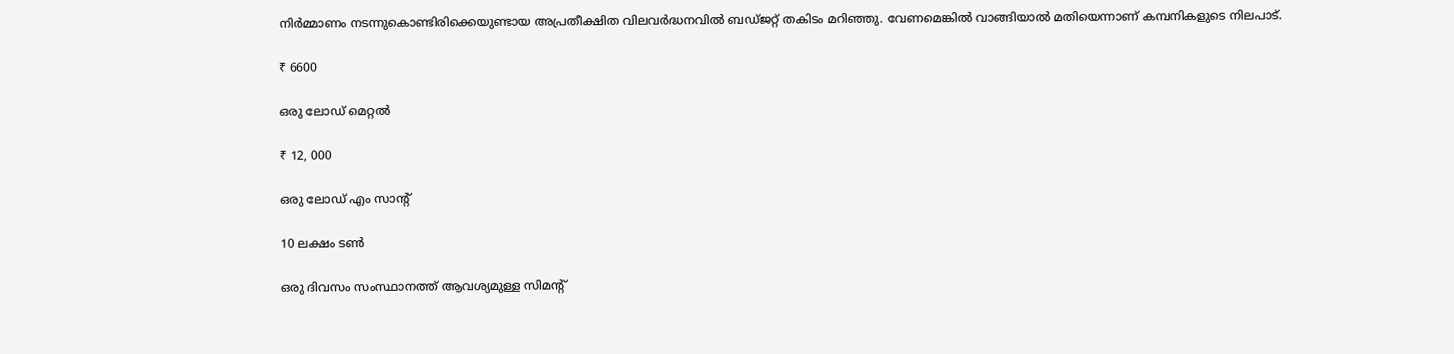നിർമ്മാണം നടന്നുകൊണ്ടിരിക്കെയുണ്ടായ അപ്രതീക്ഷിത വിലവർദ്ധനവിൽ ബഡ്ജറ്റ് തകിടം മറിഞ്ഞു. വേണമെങ്കിൽ വാങ്ങിയാൽ മതിയെന്നാണ് കമ്പനികളുടെ നിലപാട്.

₹ 6600

ഒരു ലോഡ് മെറ്റൽ

₹ 12, 000

ഒരു ലോഡ് എം സാന്റ്

10 ലക്ഷം ടൺ

ഒരു ദിവസം സംസ്ഥാനത്ത് ആവശ്യമുള്ള സിമന്റ്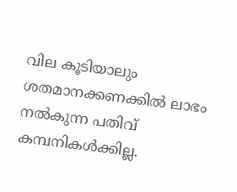വില കൂടിയാലും ശതമാനക്കണക്കിൽ ലാഭം നൽകുന്ന പതിവ് കമ്പനികൾക്കില്ല.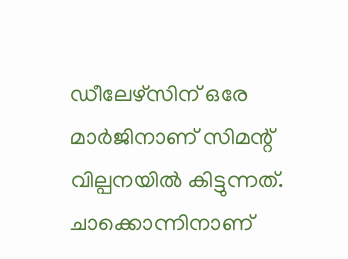ഡീലേഴ്സിന് ഒരേ മാർജിനാണ് സിമന്റ് വില്പനയിൽ കിട്ടുന്നത്. ചാക്കൊന്നിനാണ്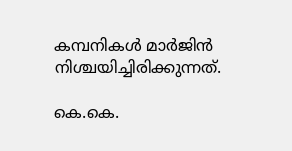കമ്പനികൾ മാർജിൻ നിശ്ചയിച്ചിരിക്കുന്നത്.

കെ.കെ.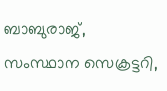ബാബുരാജ്, സംസ്ഥാന സെക്രട്ടറി,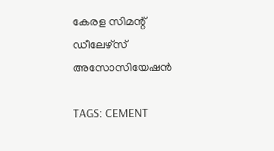കേരള സിമന്റ് ഡീലേഴ്സ് അസോസിയേഷൻ

TAGS: CEMENT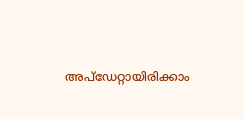അപ്ഡേറ്റായിരിക്കാം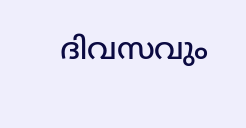ദിവസവും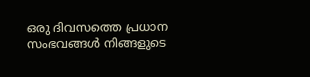ഒരു ദിവസത്തെ പ്രധാന സംഭവങ്ങൾ നിങ്ങളുടെ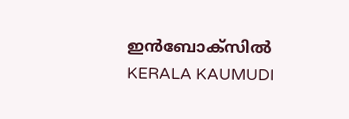ഇൻബോക്സിൽ
KERALA KAUMUDI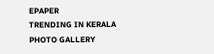EPAPER
TRENDING IN KERALA
PHOTO GALLERY